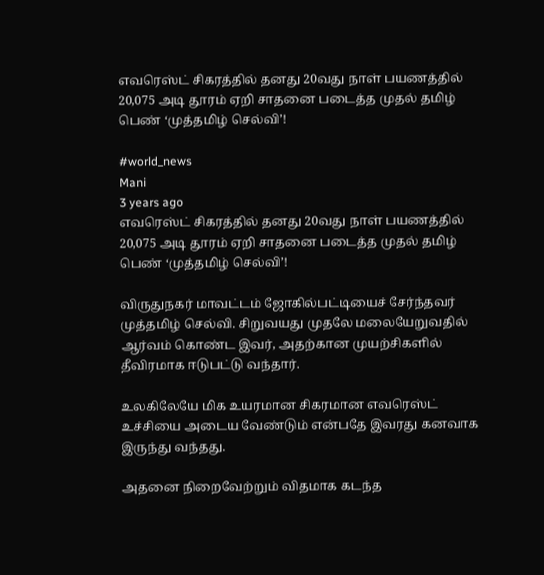எவரெஸ்ட் சிகரத்தில் தனது 20வது நாள் பயணத்தில் 20,075 அடி தூரம் ஏறி சாதனை படைத்த முதல் தமிழ் பெண் ‘முத்தமிழ் செல்வி’!

#world_news
Mani
3 years ago
எவரெஸ்ட் சிகரத்தில் தனது 20வது நாள் பயணத்தில் 20,075 அடி தூரம் ஏறி சாதனை படைத்த முதல் தமிழ் பெண் ‘முத்தமிழ் செல்வி’!

விருதுநகர் மாவட்டம் ஜோகில்பட்டியைச் சேர்ந்தவர் முத்தமிழ் செல்வி. சிறுவயது முதலே மலையேறுவதில் ஆர்வம் கொண்ட இவர், அதற்கான முயற்சிகளில் தீவிரமாக ஈடுபட்டு வந்தார்.

உலகிலேயே மிக உயரமான சிகரமான எவரெஸ்ட் உச்சியை அடைய வேண்டும் என்பதே இவரது கனவாக இருந்து வந்தது.

அதனை நிறைவேற்றும் விதமாக கடந்த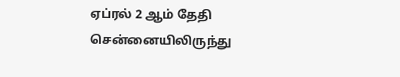ஏப்ரல் 2 ஆம் தேதி சென்னையிலிருந்து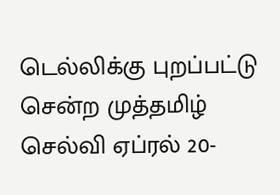டெல்லிக்கு புறப்பட்டு சென்ற முத்தமிழ் செல்வி ஏப்ரல் 20-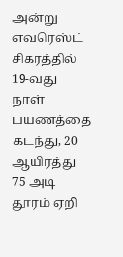அன்று எவரெஸ்ட் சிகரத்தில் 19-வது நாள் பயணத்தை கடந்து, 20 ஆயிரத்து 75 அடி தூரம் ஏறி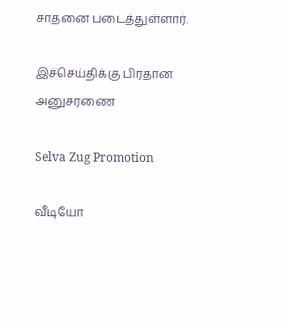சாதனை படைத்துள்ளார்.

இச்செய்திக்கு பிரதான அனுசரணை

Selva Zug Promotion

வீடியோ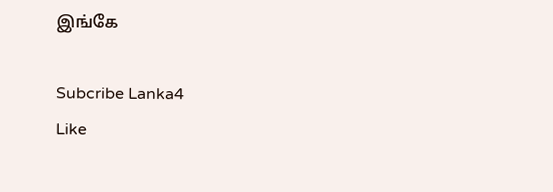இங்கே

Subcribe Lanka4
Like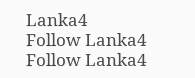Lanka4
Follow Lanka4
Follow Lanka4